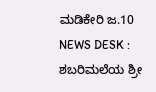ಮಡಿಕೇರಿ ಜ.10 NEWS DESK : ಶಬರಿಮಲೆಯ ಶ್ರೀ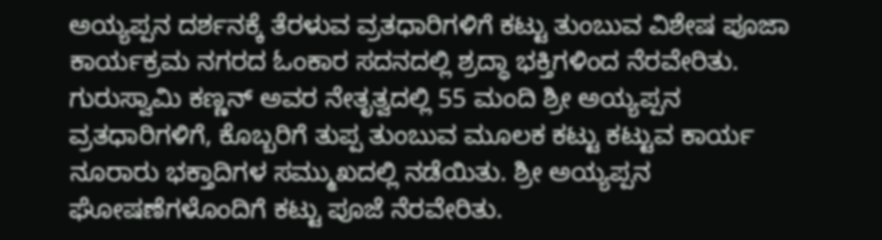ಅಯ್ಯಪ್ಪನ ದರ್ಶನಕ್ಕೆ ತೆರಳುವ ವ್ರತಧಾರಿಗಳಿಗೆ ಕಟ್ಟು ತುಂಬುವ ವಿಶೇಷ ಪೂಜಾ ಕಾರ್ಯಕ್ರಮ ನಗರದ ಓಂಕಾರ ಸದನದಲ್ಲಿ ಶ್ರದ್ಧಾ ಭಕ್ತಿಗಳಿಂದ ನೆರವೇರಿತು. ಗುರುಸ್ವಾಮಿ ಕಣ್ಣನ್ ಅವರ ನೇತೃತ್ವದಲ್ಲಿ 55 ಮಂದಿ ಶ್ರೀ ಅಯ್ಯಪ್ಪನ ವ್ರತಧಾರಿಗಳಿಗೆ, ಕೊಬ್ಬರಿಗೆ ತುಪ್ಪ ತುಂಬುವ ಮೂಲಕ ಕಟ್ಟು ಕಟ್ಟುವ ಕಾರ್ಯ ನೂರಾರು ಭಕ್ತಾದಿಗಳ ಸಮ್ಮುಖದಲ್ಲಿ ನಡೆಯಿತು. ಶ್ರೀ ಅಯ್ಯಪ್ಪನ ಘೋಷಣೆಗಳೊಂದಿಗೆ ಕಟ್ಟು ಪೂಜೆ ನೆರವೇರಿತು.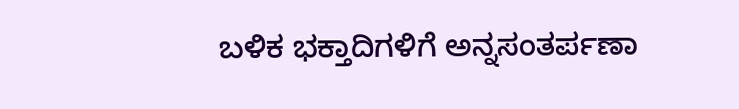ಬಳಿಕ ಭಕ್ತಾದಿಗಳಿಗೆ ಅನ್ನಸಂತರ್ಪಣಾ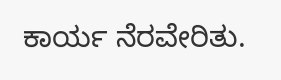ಕಾರ್ಯ ನೆರವೇರಿತು.